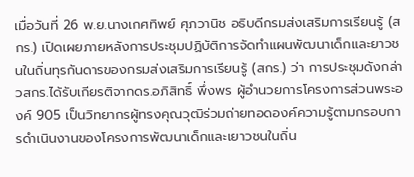เมื่อวันที่ 26 พ.ย.นางเกศทิพย์ ศุภวานิช อธิบดีกรมส่งเสริมการเรียนรู้ (สกร.) เปิดเผยภายหลังการประชุมปฏิบัติการจัดทำแผนพัฒนาเด็กและยาวชนในถิ่นทุรกันดารของกรมส่งเสริมการเรียนรู้ (สกร.) ว่า การประชุมดังกล่าวสกร.ได้รับเกียรติจากดร.อภิสิทธิ์ พึ่งพร ผู้อำนวยการโครงการส่วนพระองค์ 905 เป็นวิทยากรผู้ทรงคุณวุฒิร่วมถ่ายทอดองค์ความรู้ตามกรอบการดำเนินงานของโครงการพัฒนาเด็กและเยาวชนในถิ่น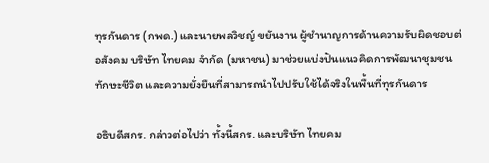ทุรกันดาร (กพด.) และนายพลวิชญ์ ขยันงาน ผู้ชำนาญการด้านความรับผิดชอบต่อสังคม บริษัท ไทยคม จำกัด (มหาชน) มาช่วยแบ่งปันแนวคิดการพัฒนาชุมชน ทักษะชีวิต และความยั่งยืนที่สามารถนำไปปรับใช้ได้จริงในพื้นที่ทุรกันดาร

อธิบดีสกร. กล่าวต่อไปว่า ทั้งนี้สกร. และบริษัท ไทยคม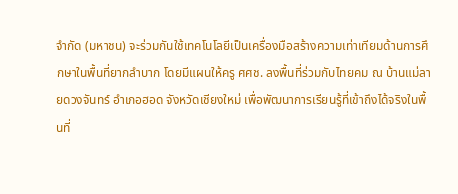จำกัด (มหาชน) จะร่วมกันใช้เทคโนโลยีเป็นเครื่องมือสร้างความเท่าเทียมด้านการศึกษาในพื้นที่ยากลำบาก โดยมีแผนให้ครู ศศช. ลงพื้นที่ร่วมกับไทยคม ณ บ้านแม่ลายดวงจันทร์ อำเภอฮอด จังหวัดเชียงใหม่ เพื่อพัฒนาการเรียนรู้ที่เข้าถึงได้จริงในพื้นที่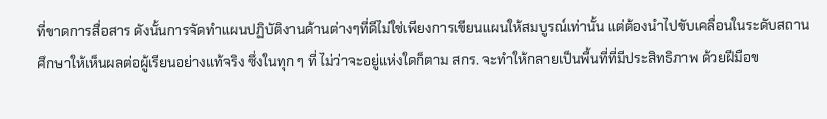ที่ขาดการสื่อสาร ดังนั้นการจัดทำแผนปฏิบัติงานด้านต่างๆที่ดีไม่ใช่เพียงการเขียนแผนให้สมบูรณ์เท่านั้น แต่ต้องนำไปขับเคลื่อนในระดับสถานศึกษาให้เห็นผลต่อผู้เรียนอย่างแท้จริง ซึ่งในทุก ๆ ที่ ไม่ว่าจะอยู่แห่งใดก็ตาม สกร. จะทำให้กลายเป็นพื้นที่ที่มีประสิทธิภาพ ด้วยฝีมือข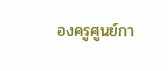องครูศูนย์กา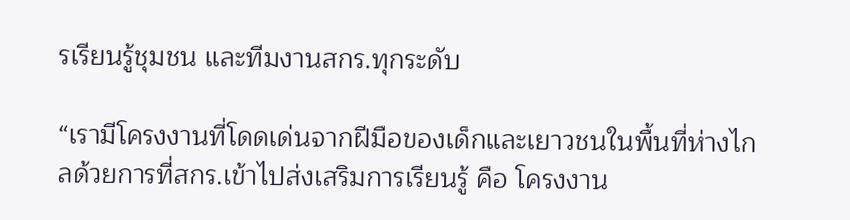รเรียนรู้ชุมชน และทีมงานสกร.ทุกระดับ

“เรามีโครงงานที่โดดเด่นจากฝีมือของเด็กและเยาวชนในพื้นที่ห่างไกลด้วยการที่สกร.เข้าไปส่งเสริมการเรียนรู้ คือ โครงงาน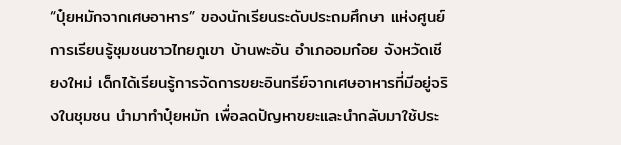“ปุ๋ยหมักจากเศษอาหาร” ของนักเรียนระดับประถมศึกษา แห่งศูนย์การเรียนรู้ชุมชนชาวไทยภูเขา บ้านพะอัน อำเภออมก๋อย จังหวัดเชียงใหม่ เด็กได้เรียนรู้การจัดการขยะอินทรีย์จากเศษอาหารที่มีอยู่จริงในชุมชน นำมาทำปุ๋ยหมัก เพื่อลดปัญหาขยะและนำกลับมาใช้ประ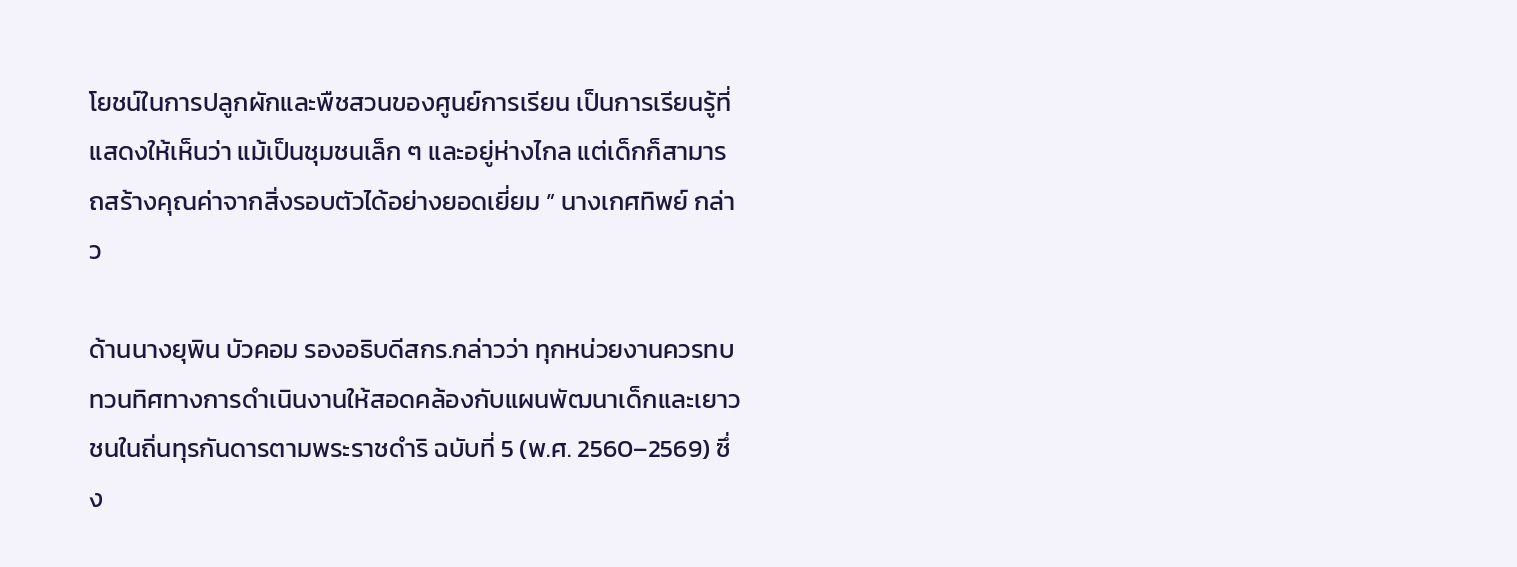โยชน์ในการปลูกผักและพืชสวนของศูนย์การเรียน เป็นการเรียนรู้ที่แสดงให้เห็นว่า แม้เป็นชุมชนเล็ก ๆ และอยู่ห่างไกล แต่เด็กก็สามารถสร้างคุณค่าจากสิ่งรอบตัวได้อย่างยอดเยี่ยม ” นางเกศทิพย์ กล่าว

ด้านนางยุพิน บัวคอม รองอธิบดีสกร.กล่าวว่า ทุกหน่วยงานควรทบทวนทิศทางการดำเนินงานให้สอดคล้องกับแผนพัฒนาเด็กและเยาวชนในถิ่นทุรกันดารตามพระราชดำริ ฉบับที่ 5 (พ.ศ. 2560–2569) ซึ่ง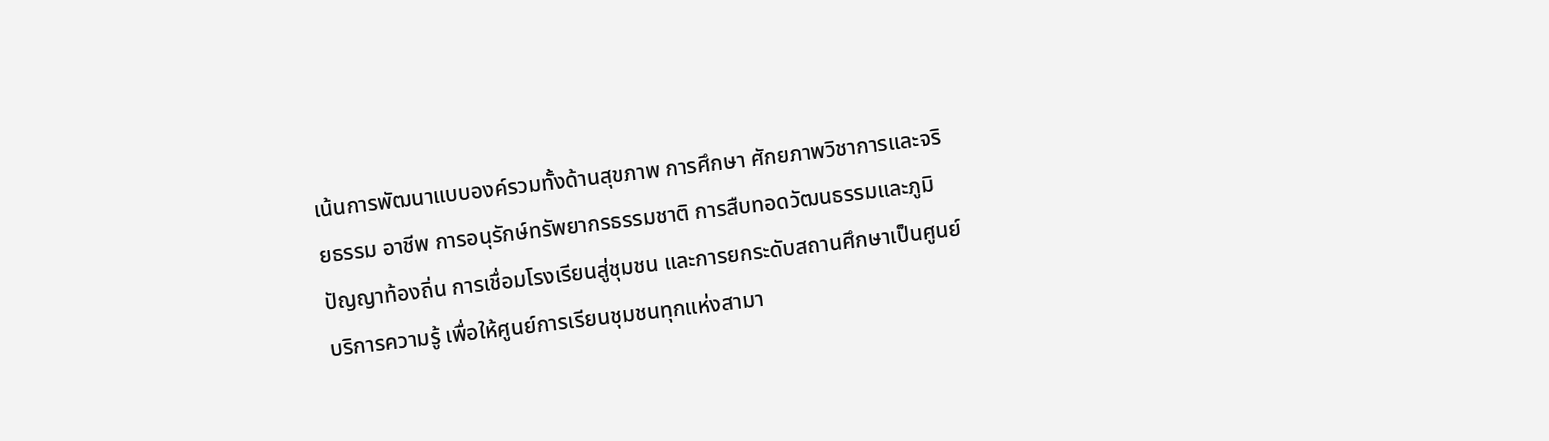เน้นการพัฒนาแบบองค์รวมทั้งด้านสุขภาพ การศึกษา ศักยภาพวิชาการและจริยธรรม อาชีพ การอนุรักษ์ทรัพยากรธรรมชาติ การสืบทอดวัฒนธรรมและภูมิปัญญาท้องถิ่น การเชื่อมโรงเรียนสู่ชุมชน และการยกระดับสถานศึกษาเป็นศูนย์บริการความรู้ เพื่อให้ศูนย์การเรียนชุมชนทุกแห่งสามา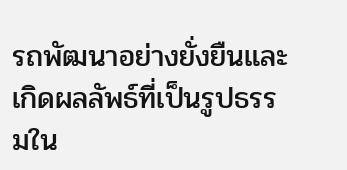รถพัฒนาอย่างยั่งยืนและเกิดผลลัพธ์ที่เป็นรูปธรรมใน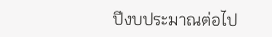ปีงบประมาณต่อไป